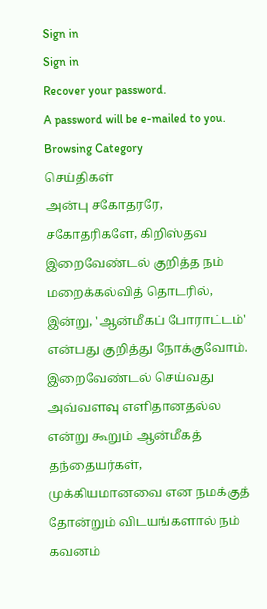Sign in
Sign in
Recover your password.
A password will be e-mailed to you.
Browsing Category
செய்திகள்
அன்பு சகோதரரே, சகோதரிகளே, கிறிஸ்தவ இறைவேண்டல் குறித்த நம் மறைக்கல்வித் தொடரில், இன்று, 'ஆன்மீகப் போராட்டம்' என்பது குறித்து நோக்குவோம். இறைவேண்டல் செய்வது அவ்வளவு எளிதானதல்ல என்று கூறும் ஆன்மீகத் தந்தையர்கள், முக்கியமானவை என நமக்குத் தோன்றும் விடயங்களால் நம் கவனம்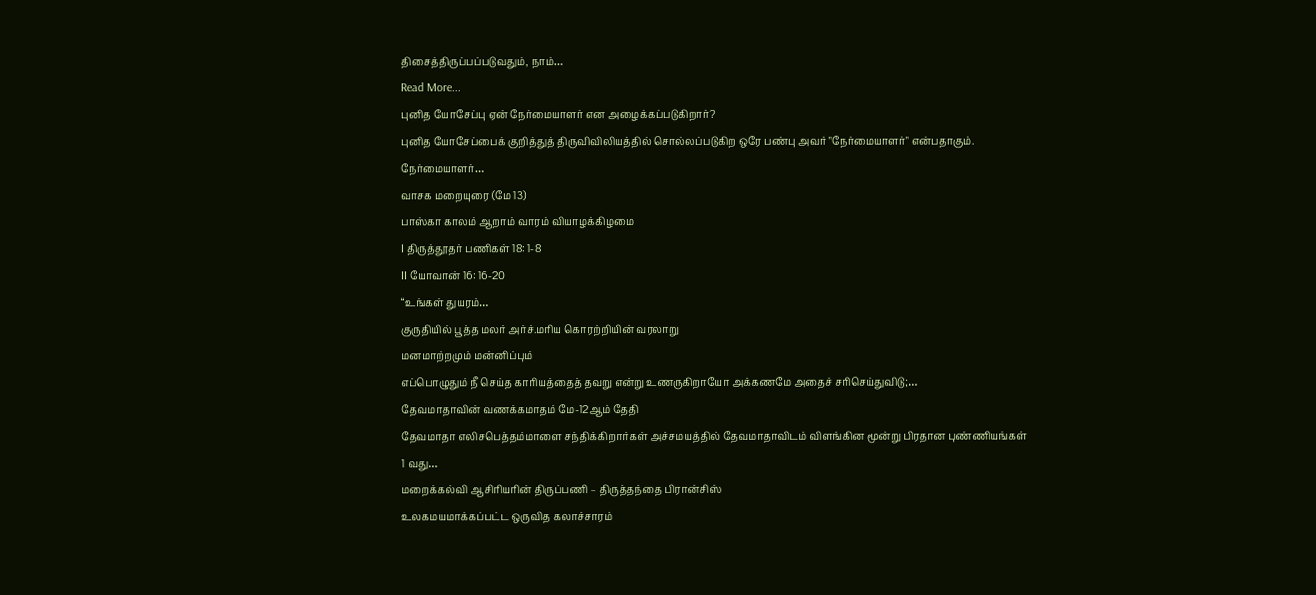திசைத்திருப்பப்படுவதும், நாம்…
Read More...
புனித யோசேப்பு ஏன் நேர்மையாளர் என அழைக்கப்படுகிறார்?
புனித யோசேப்பைக் குறித்துத் திருவிவிலியத்தில் சொல்லப்படுகிற ஒரே பண்பு அவர் "நேர்மையாளர்" என்பதாகும்.
நேர்மையாளர்…
வாசக மறையுரை (மே 13)
பாஸ்கா காலம் ஆறாம் வாரம் வியாழக்கிழமை
I திருத்தூதர் பணிகள் 18: 1-8
II யோவான் 16: 16-20
“உங்கள் துயரம்…
குருதியில் பூத்த மலர் அர்ச்.மரிய கொரற்றியின் வரலாறு
மனமாற்றமும் மன்னிப்பும்
எப்பொழுதும் நீ செய்த காரியத்தைத் தவறு என்று உணருகிறாயோ அக்கணமே அதைச் சரிசெய்துவிடு;…
தேவமாதாவின் வணக்கமாதம் மே-12ஆம் தேதி
தேவமாதா எலிசபெத்தம்மாளை சந்திக்கிறார்கள் அச்சமயத்தில் தேவமாதாவிடம் விளங்கின மூன்று பிரதான புண்ணியங்கள்
1 வது…
மறைக்கல்வி ஆசிரியரின் திருப்பணி – திருத்தந்தை பிரான்சிஸ்
உலகமயமாக்கப்பட்ட ஒருவித கலாச்சாரம்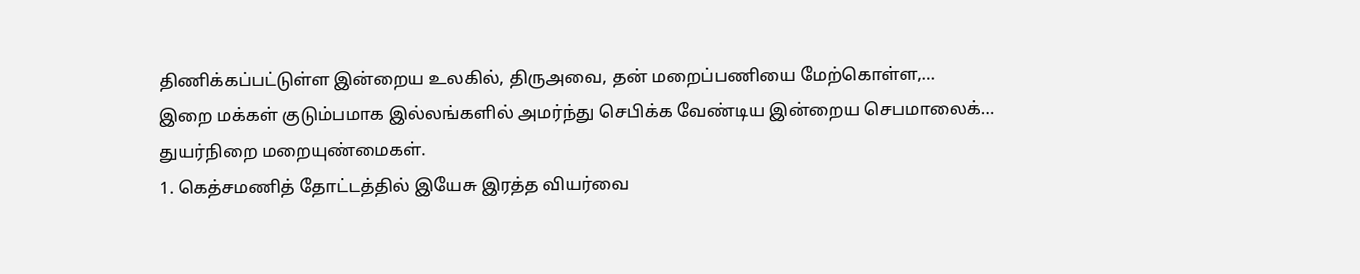திணிக்கப்பட்டுள்ள இன்றைய உலகில், திருஅவை, தன் மறைப்பணியை மேற்கொள்ள,…
இறை மக்கள் குடும்பமாக இல்லங்களில் அமர்ந்து செபிக்க வேண்டிய இன்றைய செபமாலைக்…
துயர்நிறை மறையுண்மைகள்.
1. கெத்சமணித் தோட்டத்தில் இயேசு இரத்த வியர்வை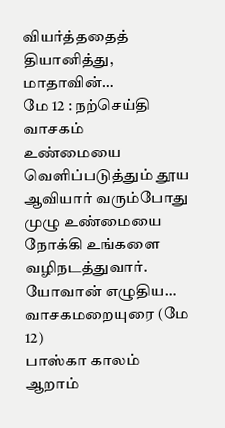வியர்த்ததைத் தியானித்து,
மாதாவின்…
மே 12 : நற்செய்தி வாசகம்
உண்மையை வெளிப்படுத்தும் தூய ஆவியார் வரும்போது முழு உண்மையை நோக்கி உங்களை வழிநடத்துவார்.
யோவான் எழுதிய…
வாசகமறையுரை (மே 12)
பாஸ்கா காலம் ஆறாம்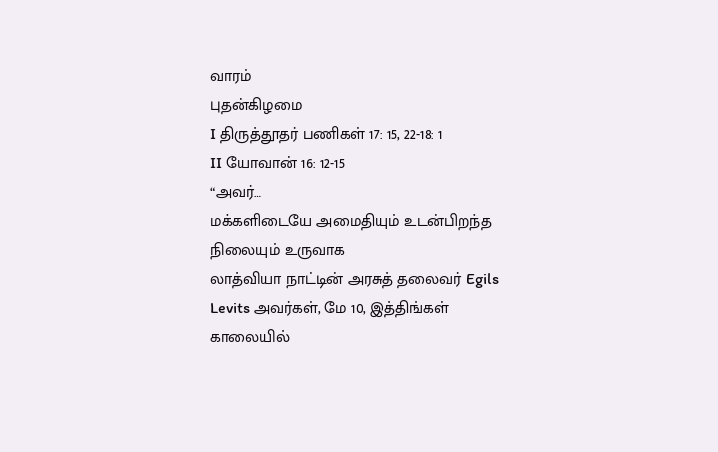வாரம்
புதன்கிழமை
I திருத்தூதர் பணிகள் 17: 15, 22-18: 1
II யோவான் 16: 12-15
“அவர்…
மக்களிடையே அமைதியும் உடன்பிறந்த நிலையும் உருவாக
லாத்வியா நாட்டின் அரசுத் தலைவர் Egils Levits அவர்கள், மே 10, இத்திங்கள் காலையில்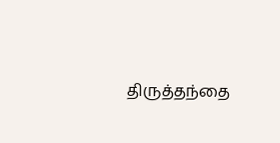திருத்தந்தை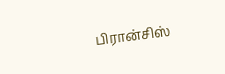பிரான்சிஸ்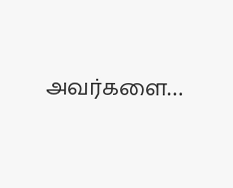அவர்களை…